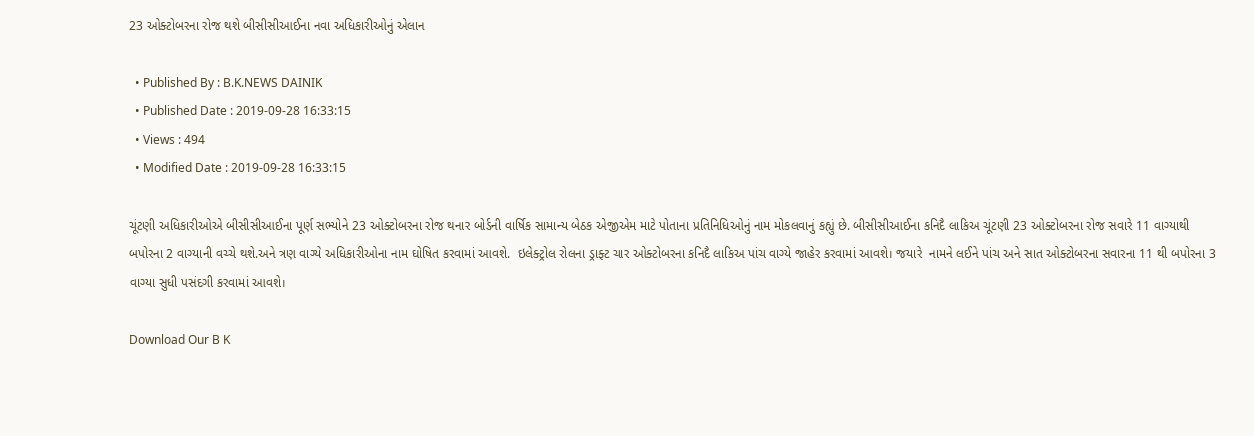23 ઓક્ટોબરના રોજ થશે બીસીસીઆઈના નવા અધિકારીઓનું એલાન

  • Published By : B.K.NEWS DAINIK
  • Published Date : 2019-09-28 16:33:15
  • Views : 494
  • Modified Date : 2019-09-28 16:33:15

ચૂંટણી અધિકારીઓએ બીસીસીઆઈના પૂર્ણ સભ્યોને 23 ઓક્ટોબરના રોજ થનાર બોર્ડની વાર્ષિક સામાન્ય બેઠક એજીએમ માટે પોતાના પ્રતિનિધિઓનું નામ મોકલવાનું કહ્યું છે. બીસીસીઆઈના કનિદૈ લાકિઅ ચૂંટણી 23 ઓક્ટોબરના રોજ સવારે 11 વાગ્યાથી બપોરના 2 વાગ્યાની વચ્ચે થશે.અને ત્રણ વાગ્યે અધિકારીઓના નામ ઘોષિત કરવામાં આવશે.  ઇલેક્ટ્રોલ રોલના ડ્રાફ્ટ ચાર ઓક્ટોબરના કનિદૈ લાકિઅ પાંચ વાગ્યે જાહેર કરવામાં આવશે। જયારે  નામને લઈને પાંચ અને સાત ઓક્ટોબરના સવારના 11 થી બપોરના 3 વાગ્યા સુધી પસંદગી કરવામાં આવશે।

Download Our B K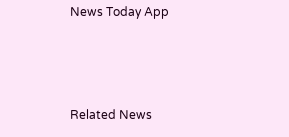News Today App



Related News